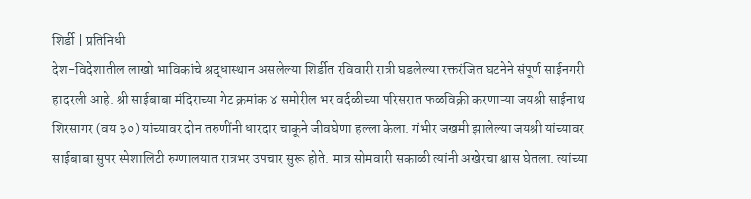शिर्डी | प्रतिनिधी
देश-विदेशातील लाखो भाविकांचे श्रद्धास्थान असलेल्या शिर्डीत रविवारी रात्री घडलेल्या रक्तरंजित घटनेने संपूर्ण साईनगरी हादरली आहे. श्री साईबाबा मंदिराच्या गेट क्रमांक ४ समोरील भर वर्दळीच्या परिसरात फळविक्री करणाऱ्या जयश्री साईनाथ शिरसागर (वय ३०) यांच्यावर दोन तरुणींनी धारदार चाकूने जीवघेणा हल्ला केला. गंभीर जखमी झालेल्या जयश्री यांच्यावर साईबाबा सुपर स्पेशालिटी रुग्णालयात रात्रभर उपचार सुरू होते. मात्र सोमवारी सकाळी त्यांनी अखेरचा श्वास घेतला. त्यांच्या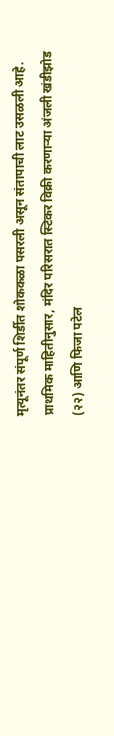मृत्यूनंतर संपूर्ण शिर्डीत शोककळा पसरली असून संतापाची लाट उसळली आहे.
प्राथमिक माहितीनुसार, मंदिर परिसरात स्टिकर विक्री करणाऱ्या अंजली खंडीझोड (२२) आणि फिजा पटेल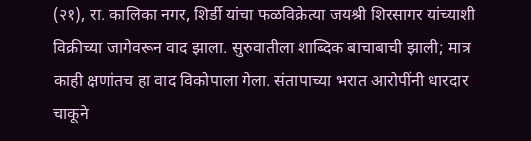(२१), रा. कालिका नगर, शिर्डी यांचा फळविक्रेत्या जयश्री शिरसागर यांच्याशी विक्रीच्या जागेवरून वाद झाला. सुरुवातीला शाब्दिक बाचाबाची झाली; मात्र काही क्षणांतच हा वाद विकोपाला गेला. संतापाच्या भरात आरोपींनी धारदार चाकूने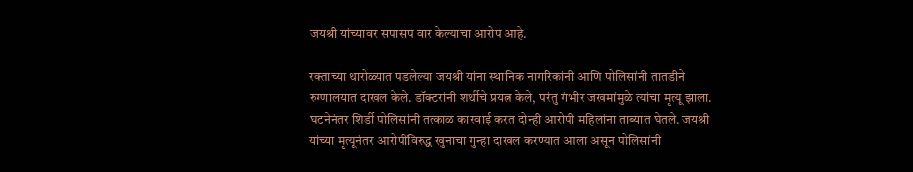जयश्री यांच्यावर सपासप वार केल्याचा आरोप आहे.

रक्ताच्या थारोळ्यात पडलेल्या जयश्री यांना स्थानिक नागरिकांनी आणि पोलिसांनी तातडीने रुग्णालयात दाखल केले. डॉक्टरांनी शर्थीचे प्रयत्न केले, परंतु गंभीर जखमांमुळे त्यांचा मृत्यू झाला.
घटनेनंतर शिर्डी पोलिसांनी तत्काळ कारवाई करत दोन्ही आरोपी महिलांना ताब्यात घेतले. जयश्री यांच्या मृत्यूनंतर आरोपींविरुद्ध खुनाचा गुन्हा दाखल करण्यात आला असून पोलिसांनी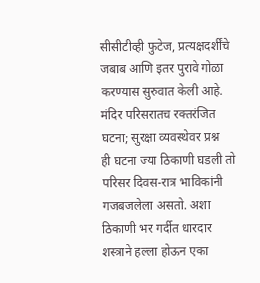सीसीटीव्ही फुटेज, प्रत्यक्षदर्शींचे जबाब आणि इतर पुरावे गोळा करण्यास सुरुवात केली आहे.
मंदिर परिसरातच रक्तरंजित घटना; सुरक्षा व्यवस्थेवर प्रश्न
ही घटना ज्या ठिकाणी घडली तो परिसर दिवस-रात्र भाविकांनी गजबजलेला असतो. अशा ठिकाणी भर गर्दीत धारदार शस्त्राने हल्ला होऊन एका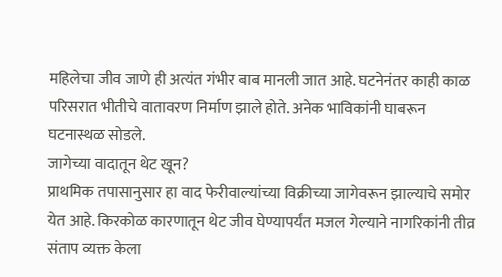महिलेचा जीव जाणे ही अत्यंत गंभीर बाब मानली जात आहे. घटनेनंतर काही काळ परिसरात भीतीचे वातावरण निर्माण झाले होते. अनेक भाविकांनी घाबरून घटनास्थळ सोडले.
जागेच्या वादातून थेट खून?
प्राथमिक तपासानुसार हा वाद फेरीवाल्यांच्या विक्रीच्या जागेवरून झाल्याचे समोर येत आहे. किरकोळ कारणातून थेट जीव घेण्यापर्यंत मजल गेल्याने नागरिकांनी तीव्र संताप व्यक्त केला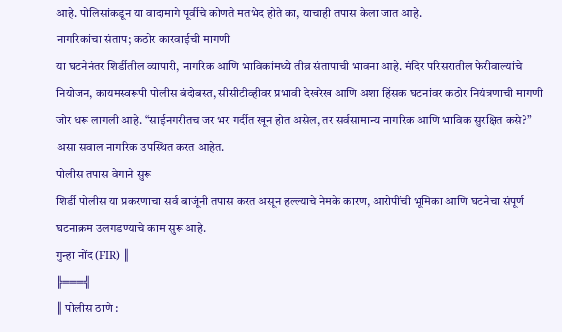आहे. पोलिसांकडून या वादामागे पूर्वीचे कोणते मतभेद होते का, याचाही तपास केला जात आहे.
नागरिकांचा संताप; कठोर कारवाईची मागणी
या घटनेनंतर शिर्डीतील व्यापारी, नागरिक आणि भाविकांमध्ये तीव्र संतापाची भावना आहे. मंदिर परिसरातील फेरीवाल्यांचे नियोजन, कायमस्वरूपी पोलीस बंदोबस्त, सीसीटीव्हीवर प्रभावी देखरेख आणि अशा हिंसक घटनांवर कठोर नियंत्रणाची मागणी जोर धरू लागली आहे. “साईनगरीतच जर भर गर्दीत खून होत असेल, तर सर्वसामान्य नागरिक आणि भाविक सुरक्षित कसे?” असा सवाल नागरिक उपस्थित करत आहेत.
पोलीस तपास वेगाने सुरू
शिर्डी पोलीस या प्रकरणाचा सर्व बाजूंनी तपास करत असून हल्ल्याचे नेमके कारण, आरोपींची भूमिका आणि घटनेचा संपूर्ण घटनाक्रम उलगडण्याचे काम सुरू आहे.
गुन्हा नोंद (FIR) ║
╠═══╣
║ पोलीस ठाणे :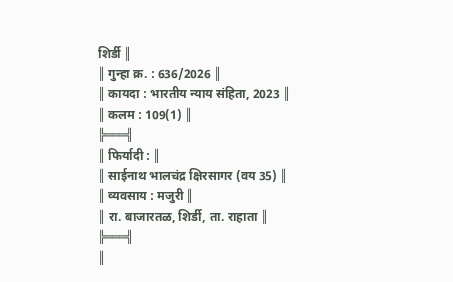शिर्डी ║
║ गुन्हा क्र. : 636/2026 ║
║ कायदा : भारतीय न्याय संहिता, 2023 ║
║ कलम : 109(1) ║
╠═══╣
║ फिर्यादी : ║
║ साईनाथ भालचंद्र क्षिरसागर (वय 35) ║
║ व्यवसाय : मजुरी ║
║ रा. बाजारतळ, शिर्डी, ता. राहाता ║
╠═══╣
║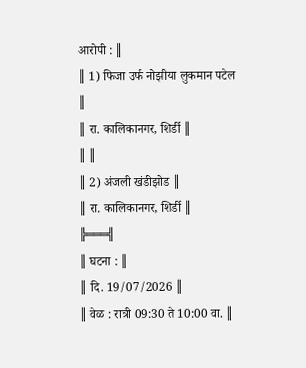आरोपी : ║
║ 1) फिजा उर्फ नोझीया लुकमान पटेल ║
║ रा. कालिकानगर, शिर्डी ║
║ ║
║ 2) अंजली खंडीझोड ║
║ रा. कालिकानगर, शिर्डी ║
╠═══╣
║ घटना : ║
║ दि. 19/07/2026 ║
║ वेळ : रात्री 09:30 ते 10:00 वा. ║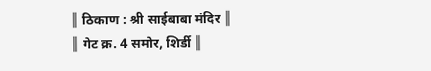║ ठिकाण : श्री साईबाबा मंदिर ║
║ गेट क्र. 4 समोर, शिर्डी ║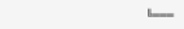╚═══